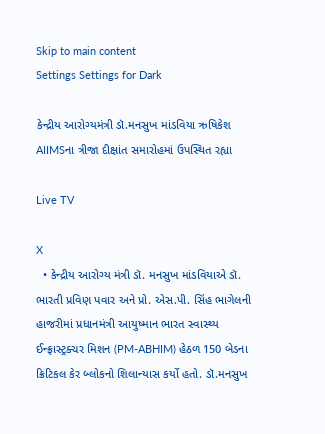Skip to main content
Settings Settings for Dark

કેન્દ્રીય આરોગ્યમંત્રી ડૉ.મનસુખ માંડવિયા ઋષિકેશ AIIMSના ત્રીજા દીક્ષાંત સમારોહમાં ઉપસ્થિત રહ્યા

Live TV

X
  • કેન્દ્રીય આરોગ્ય મંત્રી ડૉ. મનસુખ માંડવિયાએ ડૉ. ભારતી પ્રવિણ પવાર અને પ્રો. એસ.પી. સિંહ ભાગેલની હાજરીમાં પ્રધાનમંત્રી આયુષ્માન ભારત સ્વાસ્થ્ય ઈન્ફ્રાસ્ટ્રક્ચર મિશન (PM-ABHIM) હેઠળ 150 બેડના ક્રિટિકલ કેર બ્લોકનો શિલાન્યાસ કર્યો હતો. ડૉ.મનસુખ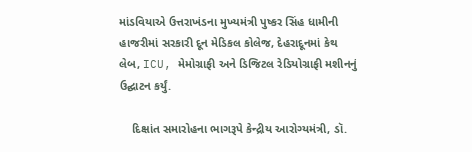માંડવિયાએ ઉત્તરાખંડના મુખ્યમંત્રી પુષ્કર સિંહ ધામીની હાજરીમાં સરકારી દૂન મેડિકલ કોલેજ, દેહરાદૂનમાં કેથ લેબ, ICU, મેમોગ્રાફી અને ડિજિટલ રેડિયોગ્રાફી મશીનનું ઉદ્ઘાટન કર્યું.

    દિક્ષાંત સમારોહના ભાગરૂપે કેન્દ્રીય આરોગ્યમંત્રી, ડૉ.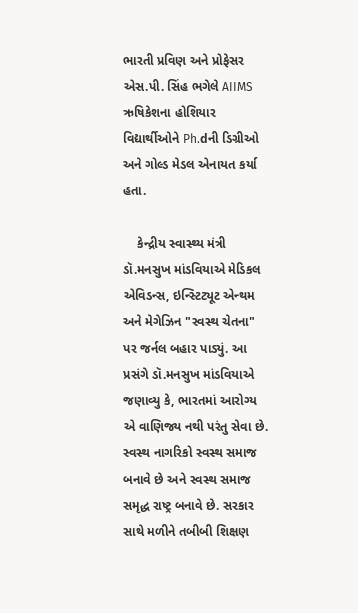ભારતી પ્રવિણ અને પ્રોફેસર એસ.પી. સિંહ ભગેલે AIIMS ઋષિકેશના હોશિયાર વિદ્યાર્થીઓને Ph.dની ડિગ્રીઓ અને ગોલ્ડ મેડલ એનાયત કર્યા હતા.

    કેન્દ્રીય સ્વાસ્થ્ય મંત્રી ડૉ.મનસુખ માંડવિયાએ મેડિકલ એવિડન્સ, ઇન્સ્ટિટ્યૂટ એન્થમ અને મેગેઝિન "સ્વસ્થ ચેતના" પર જર્નલ બહાર પાડ્યું. આ પ્રસંગે ડૉ.મનસુખ માંડવિયાએ જણાવ્યુ કે, ભારતમાં આરોગ્ય એ વાણિજ્ય નથી પરંતુ સેવા છે. સ્વસ્થ નાગરિકો સ્વસ્થ સમાજ બનાવે છે અને સ્વસ્થ સમાજ સમૃદ્ધ રાષ્ટ્ર બનાવે છે. સરકાર સાથે મળીને તબીબી શિક્ષણ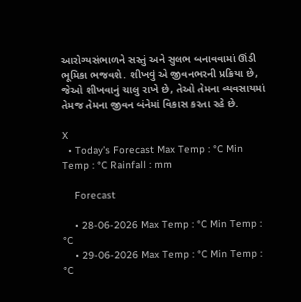આરોગ્યસંભાળને સસ્તું અને સુલભ બનાવવામાં ઊંડી ભૂમિકા ભજવશે. શીખવું એ જીવનભરની પ્રક્રિયા છે, જેઓ શીખવાનું ચાલુ રાખે છે, તેઓ તેમના વ્યવસાયમાં તેમજ તેમના જીવન બંનેમાં વિકાસ કરતા રહે છે.

X
  • Today’s Forecast Max Temp : °C Min Temp : °C Rainfall : mm

    Forecast

    • 28-06-2026 Max Temp : °C Min Temp : °C
    • 29-06-2026 Max Temp : °C Min Temp : °C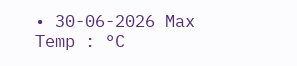• 30-06-2026 Max Temp : °C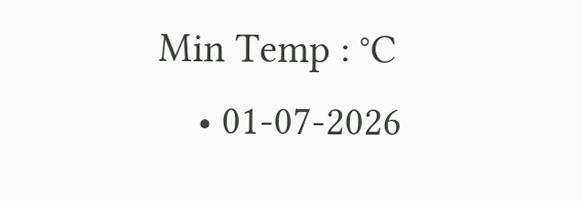Min Temp : °C
    • 01-07-2026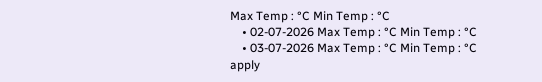Max Temp : °C Min Temp : °C
    • 02-07-2026 Max Temp : °C Min Temp : °C
    • 03-07-2026 Max Temp : °C Min Temp : °C
apply